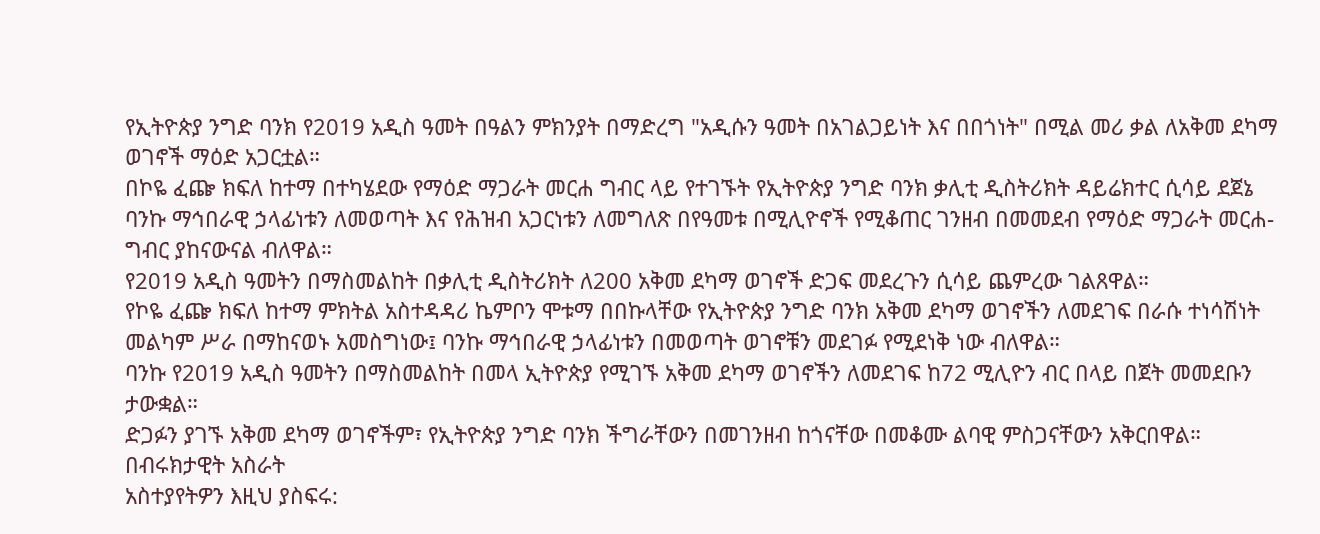የኢትዮጵያ ንግድ ባንክ የ2019 አዲስ ዓመት በዓልን ምክንያት በማድረግ "አዲሱን ዓመት በአገልጋይነት እና በበጎነት" በሚል መሪ ቃል ለአቅመ ደካማ ወገኖች ማዕድ አጋርቷል።
በኮዬ ፈጬ ክፍለ ከተማ በተካሄደው የማዕድ ማጋራት መርሐ ግብር ላይ የተገኙት የኢትዮጵያ ንግድ ባንክ ቃሊቲ ዲስትሪክት ዳይሬክተር ሲሳይ ደጀኔ ባንኩ ማኅበራዊ ኃላፊነቱን ለመወጣት እና የሕዝብ አጋርነቱን ለመግለጽ በየዓመቱ በሚሊዮኖች የሚቆጠር ገንዘብ በመመደብ የማዕድ ማጋራት መርሐ-ግብር ያከናውናል ብለዋል።
የ2019 አዲስ ዓመትን በማስመልከት በቃሊቲ ዲስትሪክት ለ200 አቅመ ደካማ ወገኖች ድጋፍ መደረጉን ሲሳይ ጨምረው ገልጸዋል።
የኮዬ ፈጬ ክፍለ ከተማ ምክትል አስተዳዳሪ ኬምቦን ሞቱማ በበኩላቸው የኢትዮጵያ ንግድ ባንክ አቅመ ደካማ ወገኖችን ለመደገፍ በራሱ ተነሳሽነት መልካም ሥራ በማከናወኑ አመስግነው፤ ባንኩ ማኅበራዊ ኃላፊነቱን በመወጣት ወገኖቹን መደገፉ የሚደነቅ ነው ብለዋል።
ባንኩ የ2019 አዲስ ዓመትን በማስመልከት በመላ ኢትዮጵያ የሚገኙ አቅመ ደካማ ወገኖችን ለመደገፍ ከ72 ሚሊዮን ብር በላይ በጀት መመደቡን ታውቋል።
ድጋፉን ያገኙ አቅመ ደካማ ወገኖችም፣ የኢትዮጵያ ንግድ ባንክ ችግራቸውን በመገንዘብ ከጎናቸው በመቆሙ ልባዊ ምስጋናቸውን አቅርበዋል።
በብሩክታዊት አስራት
አስተያየትዎን እዚህ ያስፍሩ: